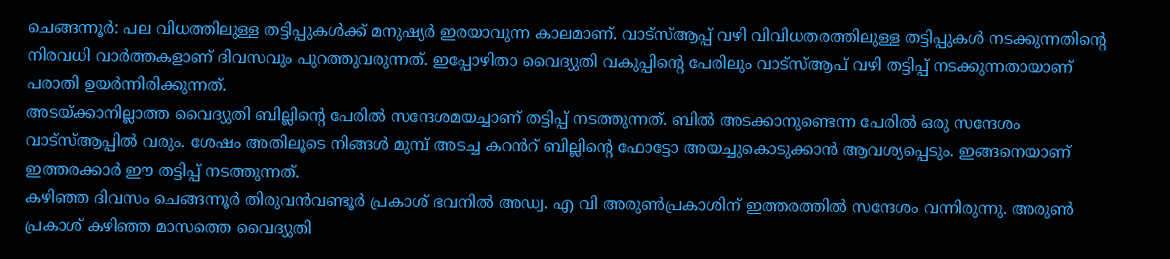ചെങ്ങന്നൂർ: പല വിധത്തിലുള്ള തട്ടിപ്പുകൾക്ക് മനുഷ്യർ ഇരയാവുന്ന കാലമാണ്. വാട്സ്ആപ്പ് വഴി വിവിധതരത്തിലുള്ള തട്ടിപ്പുകൾ നടക്കുന്നതിന്റെ നിരവധി വാർത്തകളാണ് ദിവസവും പുറത്തുവരുന്നത്. ഇപ്പോഴിതാ വൈദ്യുതി വകുപ്പിന്റെ പേരിലും വാട്സ്ആപ് വഴി തട്ടിപ്പ് നടക്കുന്നതായാണ് പരാതി ഉയർന്നിരിക്കുന്നത്.
അടയ്ക്കാനില്ലാത്ത വൈദ്യുതി ബില്ലിന്റെ പേരിൽ സന്ദേശമയച്ചാണ് തട്ടിപ്പ് നടത്തുന്നത്. ബിൽ അടക്കാനുണ്ടെന്ന പേരിൽ ഒരു സന്ദേശം വാട്സ്ആപ്പിൽ വരും. ശേഷം അതിലൂടെ നിങ്ങൾ മുമ്പ് അടച്ച കറൻറ് ബില്ലിന്റെ ഫോട്ടോ അയച്ചുകൊടുക്കാൻ ആവശ്യപ്പെടും. ഇങ്ങനെയാണ് ഇത്തരക്കാർ ഈ തട്ടിപ്പ് നടത്തുന്നത്.
കഴിഞ്ഞ ദിവസം ചെങ്ങന്നൂർ തിരുവൻവണ്ടൂർ പ്രകാശ് ഭവനിൽ അഡ്വ. എ വി അരുൺപ്രകാശിന് ഇത്തരത്തിൽ സന്ദേശം വന്നിരുന്നു. അരുൺ പ്രകാശ് കഴിഞ്ഞ മാസത്തെ വൈദ്യുതി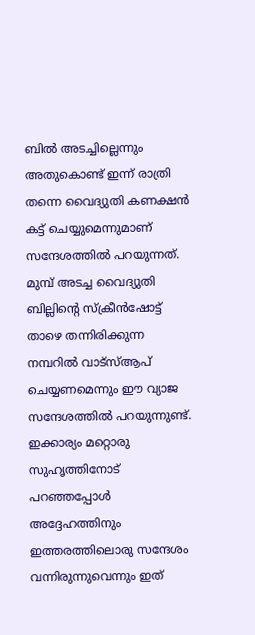ബിൽ അടച്ചില്ലെന്നും അതുകൊണ്ട് ഇന്ന് രാത്രി തന്നെ വൈദ്യുതി കണക്ഷൻ കട്ട് ചെയ്യുമെന്നുമാണ് സന്ദേശത്തിൽ പറയുന്നത്. മുമ്പ് അടച്ച വൈദ്യുതി ബില്ലിന്റെ സ്ക്രീൻഷോട്ട് താഴെ തന്നിരിക്കുന്ന നമ്പറിൽ വാട്സ്ആപ് ചെയ്യണമെന്നും ഈ വ്യാജ സന്ദേശത്തിൽ പറയുന്നുണ്ട്. ഇക്കാര്യം മറ്റൊരു സുഹൃത്തിനോട് പറഞ്ഞപ്പോൾ അദ്ദേഹത്തിനും ഇത്തരത്തിലൊരു സന്ദേശം വന്നിരുന്നുവെന്നും ഇത്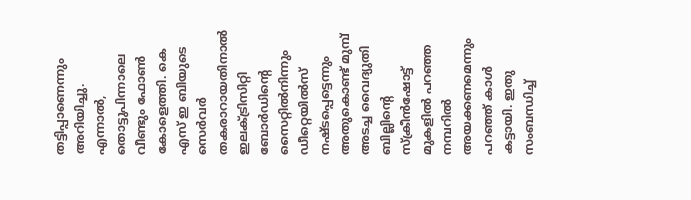തട്ടിപ്പാണെന്നും അറിയിച്ചു. എന്നാൽ, തൊട്ടുപിന്നാലെ വീണ്ടും ഫോൺ കോളെത്തി. കെ എസ് ഇ ബിയുടെ സെർവർ തകരാറായതിനാൽ ഇലക്ട്രിസിറ്റി ബോർഡിന്റെ സൈറ്റിൽനിന്നും ഡീറ്റെയിൽസ് നഷ്ടപ്പെട്ടെന്നും അതുകൊണ്ട് മുമ്പ് അടച്ച വൈദ്യുതി ബില്ലിന്റെ സ്ക്രീൻഷോട്ട് മുകളിൽ പറഞ്ഞ നമ്പറിൽ അയക്കണമെന്നും പറഞ്ഞ് കാൾ കട്ടായി. ഇതു സംബന്ധിച്ച്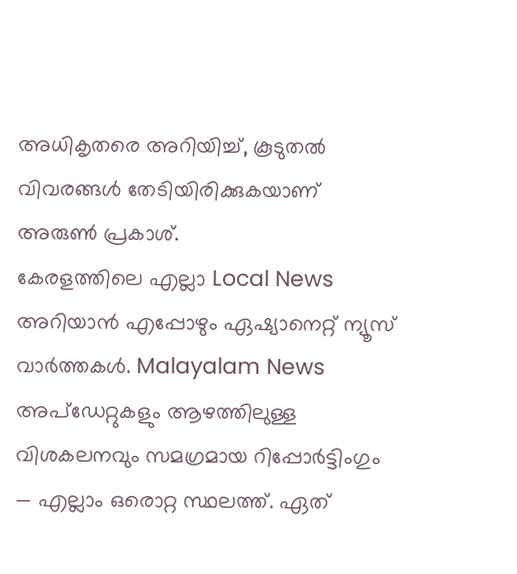അധികൃതരെ അറിയിച്ച്, കൂടുതൽ വിവരങ്ങൾ തേടിയിരിക്കുകയാണ് അരുൺ പ്രകാശ്.
കേരളത്തിലെ എല്ലാ Local News അറിയാൻ എപ്പോഴും ഏഷ്യാനെറ്റ് ന്യൂസ് വാർത്തകൾ. Malayalam News അപ്ഡേറ്റുകളും ആഴത്തിലുള്ള വിശകലനവും സമഗ്രമായ റിപ്പോർട്ടിംഗും — എല്ലാം ഒരൊറ്റ സ്ഥലത്ത്. ഏത്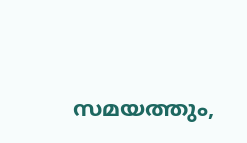സമയത്തും,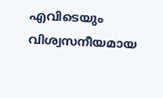എവിടെയും വിശ്വസനീയമായ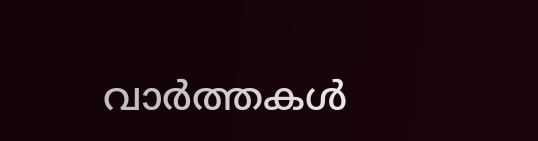വാർത്തകൾ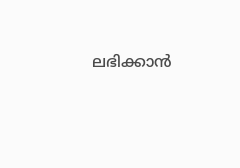ലഭിക്കാൻ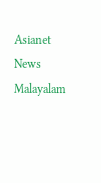Asianet News Malayalam